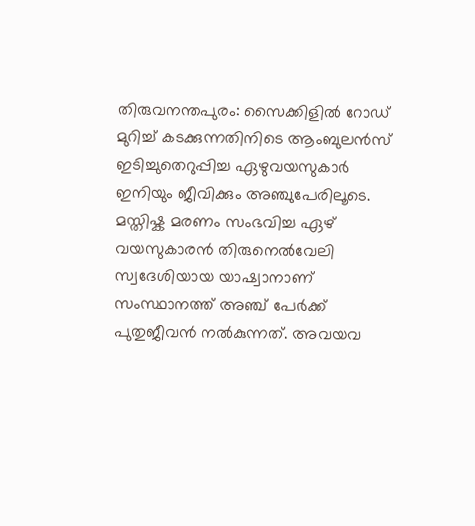തിരുവനന്തപുരം: സൈക്കിളിൽ റോഡ് മുറിച്ച് കടക്കുന്നതിനിടെ ആംബുലൻസ് ഇടിച്ചുതെറുപ്പിച്ച ഏഴുവയസുകാർ ഇനിയും ജീവിക്കും അഞ്ചുപേരിലൂടെ. മസ്തിഷ്ക മരണം സംഭവിച്ച ഏഴ് വയസുകാരൻ തിരുനെൽവേലി സ്വദേശിയായ യാഷ്വാനാണ് സംസ്ഥാനത്ത് അഞ്ച് പേർക്ക് പുതുജീവൻ നൽകുന്നത്. അവയവ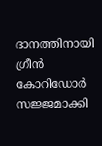ദാനത്തിനായി ഗ്രീൻ കോറിഡോർ സജ്ജമാക്കി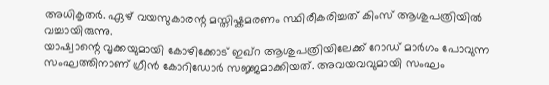അധികൃതർ. ഏഴ് വയസുകാരന്റ മസ്തിഷ്കമരണം സ്ഥിരീകരിച്ചത് കിംസ് ആശുപത്രിയിൽ വച്ചായിരുന്നു.
യാഷ്വാന്റെ വൃക്കയുമായി കോഴിക്കോട് ഇഖ്റ ആശുപത്രിയിലേക്ക് റോഡ് മാർഗം പോവുന്ന സംഘത്തിനാണ് ഗ്രീൻ കോറിഡോർ സജ്ജമാക്കിയത്. അവയവവുമായി സംഘം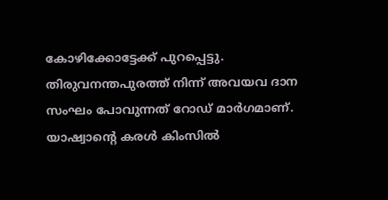കോഴിക്കോട്ടേക്ക് പുറപ്പെട്ടു. തിരുവനന്തപുരത്ത് നിന്ന് അവയവ ദാന സംഘം പോവുന്നത് റോഡ് മാർഗമാണ്. യാഷ്വാന്റെ കരൾ കിംസിൽ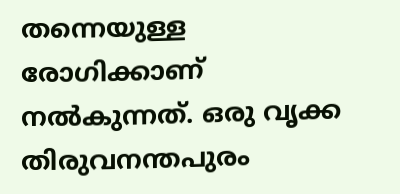തന്നെയുള്ള രോഗിക്കാണ് നൽകുന്നത്. ഒരു വൃക്ക തിരുവനന്തപുരം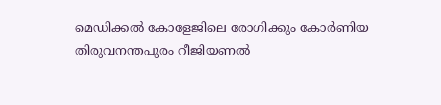മെഡിക്കൽ കോളേജിലെ രോഗിക്കും കോർണിയ തിരുവനന്തപുരം റീജിയണൽ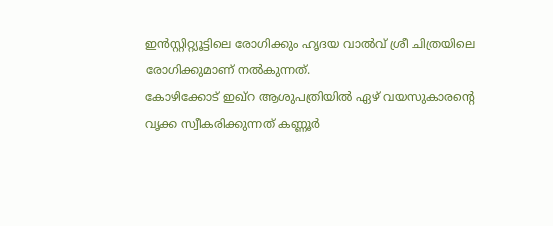ഇൻസ്റ്റിറ്റ്യൂട്ടിലെ രോഗിക്കും ഹൃദയ വാൽവ് ശ്രീ ചിത്രയിലെ രോഗിക്കുമാണ് നൽകുന്നത്.
കോഴിക്കോട് ഇഖ്റ ആശുപത്രിയിൽ ഏഴ് വയസുകാരന്റെ വൃക്ക സ്വീകരിക്കുന്നത് കണ്ണൂർ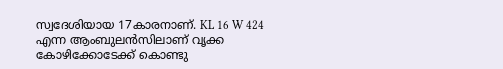സ്വദേശിയായ 17കാരനാണ്. KL 16 W 424 എന്ന ആംബുലൻസിലാണ് വൃക്ക കോഴിക്കോടേക്ക് കൊണ്ടു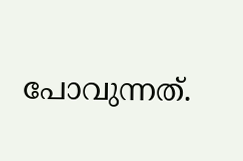പോവുന്നത്.